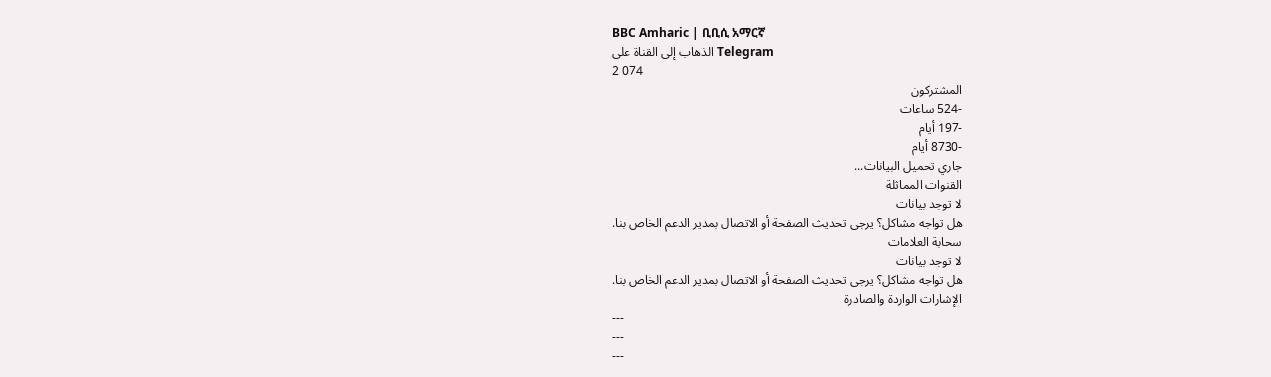BBC Amharic | ቢቢሲ አማርኛ
الذهاب إلى القناة على Telegram
2 074
المشتركون
-524 ساعات
-197 أيام
-8730 أيام
جاري تحميل البيانات...
القنوات المماثلة
لا توجد بيانات
هل تواجه مشاكل؟ يرجى تحديث الصفحة أو الاتصال بمدير الدعم الخاص بنا.
سحابة العلامات
لا توجد بيانات
هل تواجه مشاكل؟ يرجى تحديث الصفحة أو الاتصال بمدير الدعم الخاص بنا.
الإشارات الواردة والصادرة
---
---
---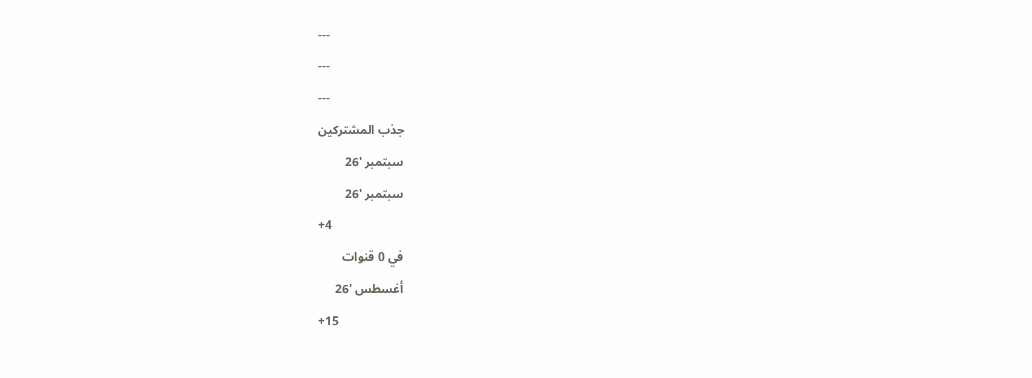---
---
---
جذب المشتركين
سبتمبر '26
سبتمبر '26
+4
في 0 قنوات
أغسطس '26
+15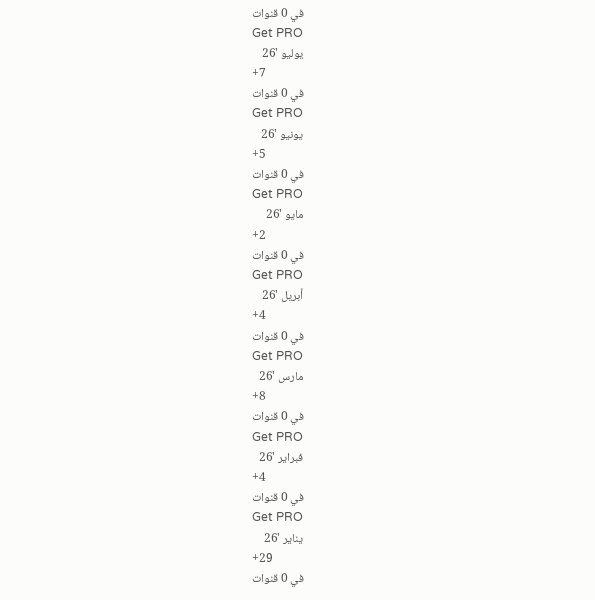في 0 قنوات
Get PRO
يوليو '26
+7
في 0 قنوات
Get PRO
يونيو '26
+5
في 0 قنوات
Get PRO
مايو '26
+2
في 0 قنوات
Get PRO
أبريل '26
+4
في 0 قنوات
Get PRO
مارس '26
+8
في 0 قنوات
Get PRO
فبراير '26
+4
في 0 قنوات
Get PRO
يناير '26
+29
في 0 قنوات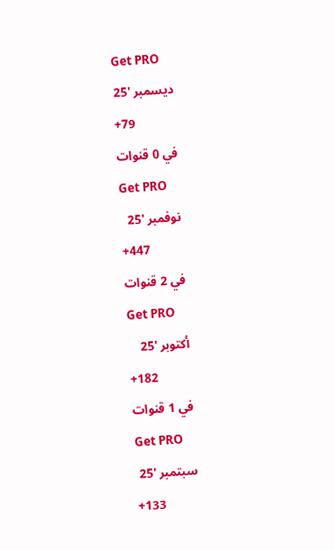Get PRO
ديسمبر '25
+79
في 0 قنوات
Get PRO
نوفمبر '25
+447
في 2 قنوات
Get PRO
أكتوبر '25
+182
في 1 قنوات
Get PRO
سبتمبر '25
+133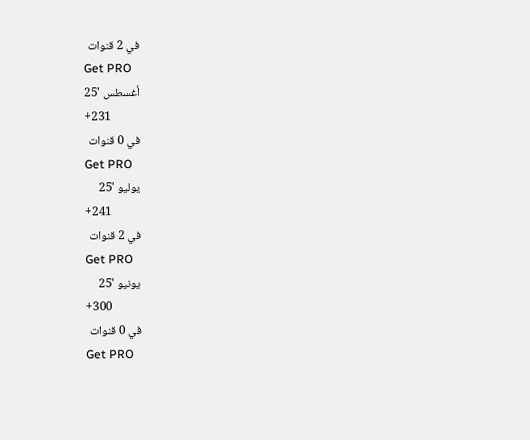في 2 قنوات
Get PRO
أغسطس '25
+231
في 0 قنوات
Get PRO
يوليو '25
+241
في 2 قنوات
Get PRO
يونيو '25
+300
في 0 قنوات
Get PRO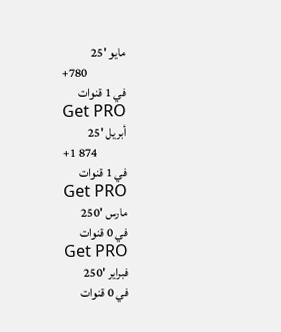مايو '25
+780
في 1 قنوات
Get PRO
أبريل '25
+1 874
في 1 قنوات
Get PRO
مارس '250
في 0 قنوات
Get PRO
فبراير '250
في 0 قنوات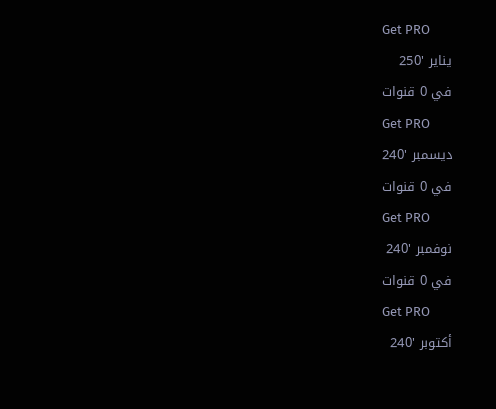Get PRO
يناير '250
في 0 قنوات
Get PRO
ديسمبر '240
في 0 قنوات
Get PRO
نوفمبر '240
في 0 قنوات
Get PRO
أكتوبر '240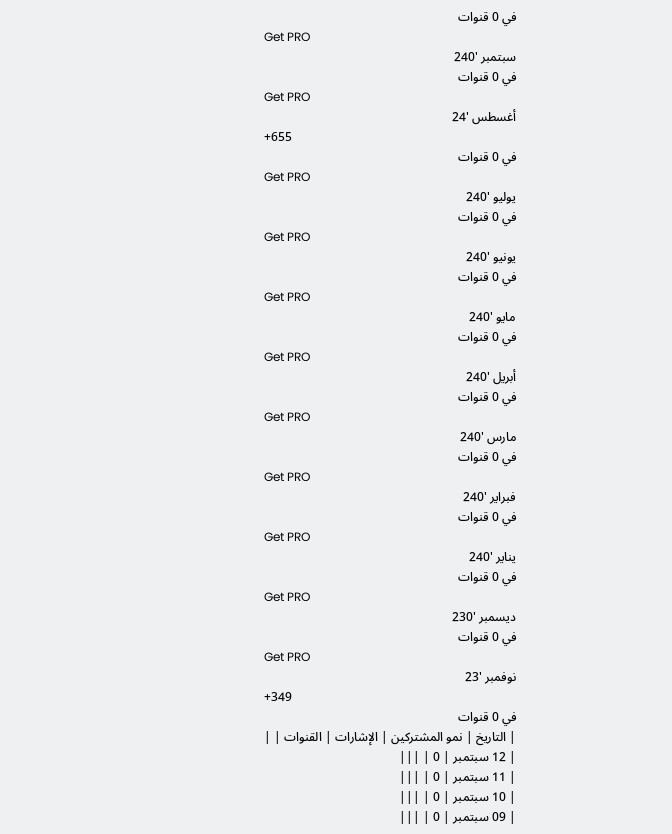في 0 قنوات
Get PRO
سبتمبر '240
في 0 قنوات
Get PRO
أغسطس '24
+655
في 0 قنوات
Get PRO
يوليو '240
في 0 قنوات
Get PRO
يونيو '240
في 0 قنوات
Get PRO
مايو '240
في 0 قنوات
Get PRO
أبريل '240
في 0 قنوات
Get PRO
مارس '240
في 0 قنوات
Get PRO
فبراير '240
في 0 قنوات
Get PRO
يناير '240
في 0 قنوات
Get PRO
ديسمبر '230
في 0 قنوات
Get PRO
نوفمبر '23
+349
في 0 قنوات
| التاريخ | نمو المشتركين | الإشارات | القنوات | |
| 12 سبتمبر | 0 | |||
| 11 سبتمبر | 0 | |||
| 10 سبتمبر | 0 | |||
| 09 سبتمبر | 0 | |||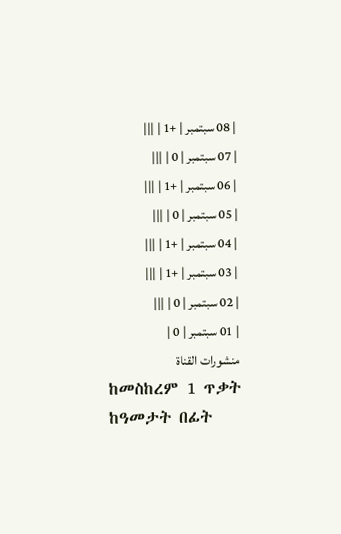| 08 سبتمبر | +1 | |||
| 07 سبتمبر | 0 | |||
| 06 سبتمبر | +1 | |||
| 05 سبتمبر | 0 | |||
| 04 سبتمبر | +1 | |||
| 03 سبتمبر | +1 | |||
| 02 سبتمبر | 0 | |||
| 01 سبتمبر | 0 |
منشورات القناة
ከመስከረም 1 ጥቃት ከዓመታት በፊት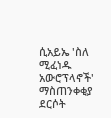ሲአይኤ 'ስለ ሚፈነዱ አውሮፕላኖች' ማስጠንቀቂያ ደርሶት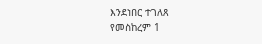እንደነበር ተገለጸ
የመስከረም 1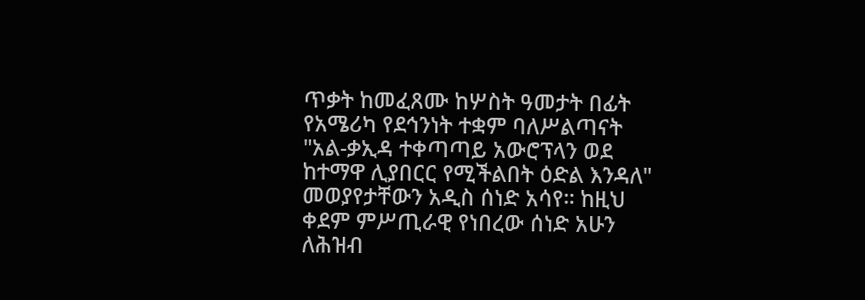ጥቃት ከመፈጸሙ ከሦስት ዓመታት በፊት የአሜሪካ የደኅንነት ተቋም ባለሥልጣናት "አል-ቃኢዳ ተቀጣጣይ አውሮፕላን ወደ ከተማዋ ሊያበርር የሚችልበት ዕድል እንዳለ" መወያየታቸውን አዲስ ሰነድ አሳየ። ከዚህ ቀደም ምሥጢራዊ የነበረው ሰነድ አሁን ለሕዝብ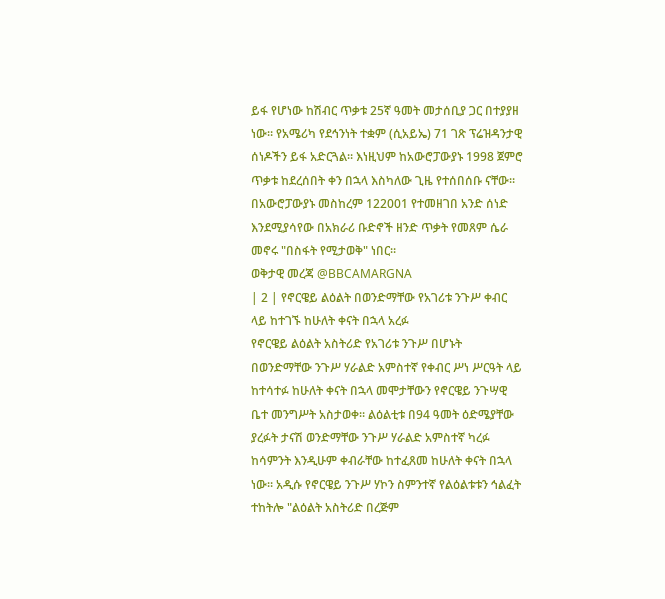ይፋ የሆነው ከሽብር ጥቃቱ 25ኛ ዓመት መታሰቢያ ጋር በተያያዘ ነው። የአሜሪካ የደኅንነት ተቋም (ሲአይኤ) 71 ገጽ ፕሬዝዳንታዊ ሰነዶችን ይፋ አድርጓል። እነዚህም ከአውሮፓውያኑ 1998 ጀምሮ ጥቃቱ ከደረሰበት ቀን በኋላ እስካለው ጊዜ የተሰበሰቡ ናቸው። በአውሮፓውያኑ መስከረም 122001 የተመዘገበ አንድ ሰነድ እንደሚያሳየው በአክራሪ ቡድኖች ዘንድ ጥቃት የመጸም ሴራ መኖሩ "በስፋት የሚታወቅ" ነበር።
ወቅታዊ መረጃ @BBCAMARGNA
| 2 | የኖርዌይ ልዕልት በወንድማቸው የአገሪቱ ንጉሥ ቀብር ላይ ከተገኙ ከሁለት ቀናት በኋላ አረፉ
የኖርዌይ ልዕልት አስትሪድ የአገሪቱ ንጉሥ በሆኑት በወንድማቸው ንጉሥ ሃራልድ አምስተኛ የቀብር ሥነ ሥርዓት ላይ ከተሳተፉ ከሁለት ቀናት በኋላ መሞታቸውን የኖርዌይ ንጉሣዊ ቤተ መንግሥት አስታወቀ። ልዕልቲቱ በ94 ዓመት ዕድሜያቸው ያረፉት ታናሽ ወንድማቸው ንጉሥ ሃራልድ አምስተኛ ካረፉ ከሳምንት እንዲሁም ቀብራቸው ከተፈጸመ ከሁለት ቀናት በኋላ ነው። አዲሱ የኖርዌይ ንጉሥ ሃኮን ስምንተኛ የልዕልቱቱን ኅልፈት ተከትሎ "ልዕልት አስትሪድ በረጅም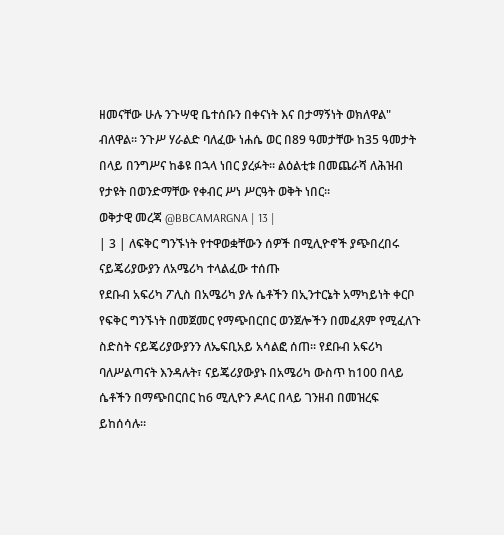ዘመናቸው ሁሉ ንጉሣዊ ቤተሰቡን በቀናነት እና በታማኝነት ወክለዋል" ብለዋል። ንጉሥ ሃራልድ ባለፈው ነሐሴ ወር በ89 ዓመታቸው ከ35 ዓመታት በላይ በንግሥና ከቆዩ በኋላ ነበር ያረፉት። ልዕልቲቱ በመጨራሻ ለሕዝብ የታዩት በወንድማቸው የቀብር ሥነ ሥርዓት ወቅት ነበር።
ወቅታዊ መረጃ @BBCAMARGNA | 13 |
| 3 | ለፍቅር ግንኙነት የተዋወቋቸውን ሰዎች በሚሊዮኖች ያጭበረበሩ ናይጄሪያውያን ለአሜሪካ ተላልፈው ተሰጡ
የደቡብ አፍሪካ ፖሊስ በአሜሪካ ያሉ ሴቶችን በኢንተርኔት አማካይነት ቀርቦ የፍቅር ግንኙነት በመጀመር የማጭበርበር ወንጀሎችን በመፈጸም የሚፈለጉ ስድስት ናይጄሪያውያንን ለኤፍቢአይ አሳልፎ ሰጠ። የደቡብ አፍሪካ ባለሥልጣናት እንዳሉት፣ ናይጄሪያውያኑ በአሜሪካ ውስጥ ከ100 በላይ ሴቶችን በማጭበርበር ከ6 ሚሊዮን ዶላር በላይ ገንዘብ በመዝረፍ ይከሰሳሉ።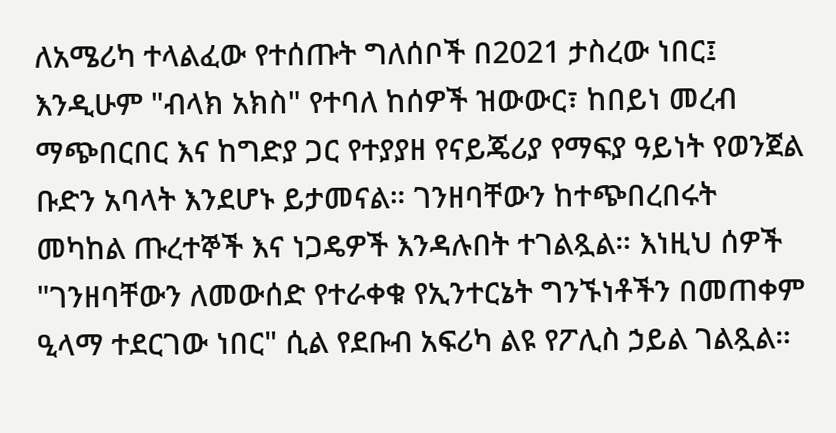ለአሜሪካ ተላልፈው የተሰጡት ግለሰቦች በ2021 ታስረው ነበር፤ እንዲሁም "ብላክ አክስ" የተባለ ከሰዎች ዝውውር፣ ከበይነ መረብ ማጭበርበር እና ከግድያ ጋር የተያያዘ የናይጄሪያ የማፍያ ዓይነት የወንጀል ቡድን አባላት እንደሆኑ ይታመናል። ገንዘባቸውን ከተጭበረበሩት መካከል ጡረተኞች እና ነጋዴዎች እንዳሉበት ተገልጿል። እነዚህ ሰዎች "ገንዘባቸውን ለመውሰድ የተራቀቁ የኢንተርኔት ግንኙነቶችን በመጠቀም ዒላማ ተደርገው ነበር" ሲል የደቡብ አፍሪካ ልዩ የፖሊስ ኃይል ገልጿል።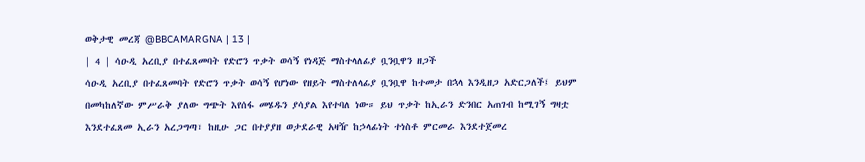ወቅታዊ መረጃ @BBCAMARGNA | 13 |
| 4 | ሳዑዲ አረቢያ በተፈጸመባት የድሮን ጥቃት ወሳኝ የነዳጅ ማስተላለፊያ ቧንቧዋን ዘጋች
ሳዑዲ አረቢያ በተፈጸመባት የድሮን ጥቃት ወሳኝ የሆነው የዘይት ማስተለላፊያ ቧንቧዋ ከተመታ በኋላ እንዲዘጋ አድርጋለች፤ ይህም በመካከለኛው ምሥራቅ ያለው ግጭት እየሰፋ መሄዱን ያሳያል እየተባለ ነው። ይህ ጥቃት ከኢራን ድንበር አጠገብ ከሚገኝ ግዛቷ እንደተፈጸመ ኢራን አረጋግጣ፣ ከዚሁ ጋር በተያያዘ ወታደራዊ አዛዥ ከኃላፊነት ተነስቶ ምርመራ እንደተጀመረ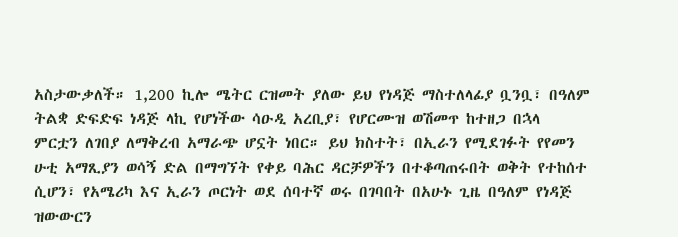አስታውቃለች። 1,200 ኪሎ ሜትር ርዝመት ያለው ይህ የነዳጅ ማስተለላፊያ ቧንቧ፣ በዓለም ትልቋ ድፍድፍ ነዳጅ ላኪ የሆነችው ሳዑዲ አረቢያ፣ የሆርሙዝ ወሽመጥ ከተዘጋ በኋላ ምርቷን ለገበያ ለማቅረብ አማራጭ ሆኗት ነበር። ይህ ክስተት፣ በኢራን የሚደገፉት የየመን ሁቲ አማጺያን ወሳኝ ድል በማግኘት የቀይ ባሕር ዳርቻዎችን በተቆጣጠሩበት ወቅት የተከሰተ ሲሆን፣ የአሜሪካ እና ኢራን ጦርነት ወደ ሰባተኛ ወሩ በገባበት በአሁኑ ጊዜ በዓለም የነዳጅ ዝውውርን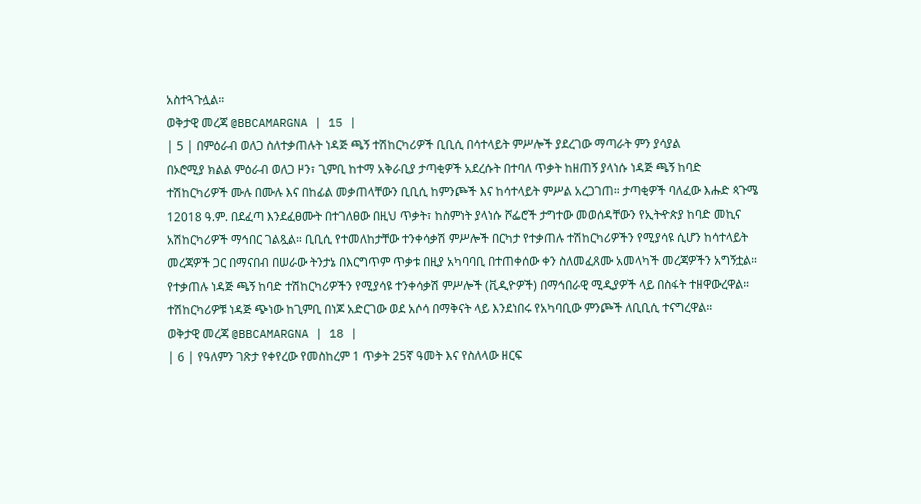አስተጓጉሏል።
ወቅታዊ መረጃ @BBCAMARGNA | 15 |
| 5 | በምዕራብ ወለጋ ስለተቃጠሉት ነዳጅ ጫኝ ተሽከርካሪዎች ቢቢሲ በሳተላይት ምሥሎች ያደረገው ማጣራት ምን ያሳያል
በኦሮሚያ ክልል ምዕራብ ወለጋ ዞን፣ ጊምቢ ከተማ አቅራቢያ ታጣቂዎች አደረሱት በተባለ ጥቃት ከዘጠኝ ያላነሱ ነዳጅ ጫኝ ከባድ ተሽከርካሪዎች ሙሉ በሙሉ እና በከፊል መቃጠላቸውን ቢቢሲ ከምንጮች እና ከሳተላይት ምሥል አረጋገጠ። ታጣቂዎች ባለፈው እሑድ ጳጉሜ 12018 ዓ.ም. በደፈጣ እንደፈፀሙት በተገለፀው በዚህ ጥቃት፣ ከስምነት ያላነሱ ሾፌሮች ታግተው መወሰዳቸውን የኢትዯጵያ ከባድ መኪና አሽከርካሪዎች ማኅበር ገልጿል። ቢቢሲ የተመለከታቸው ተንቀሳቃሽ ምሥሎች በርካታ የተቃጠሉ ተሽከርካሪዎችን የሚያሳዩ ሲሆን ከሳተላይት መረጃዎች ጋር በማናበብ በሠራው ትንታኔ በእርግጥም ጥቃቱ በዚያ አካባባቢ በተጠቀሰው ቀን ስለመፈጸሙ አመላካች መረጃዎችን አግኝቷል። የተቃጠሉ ነዳጅ ጫኝ ከባድ ተሽከርካሪዎችን የሚያሳዩ ተንቀሳቃሽ ምሥሎች (ቪዲዮዎች) በማኅበራዊ ሚዲያዎች ላይ በስፋት ተዘዋውረዋል። ተሽከርካሪዎቹ ነዳጅ ጭነው ከጊምቢ በነጆ አድርገው ወደ አሶሳ በማቅናት ላይ እንደነበሩ የአካባቢው ምንጮች ለቢቢሲ ተናግረዋል።
ወቅታዊ መረጃ @BBCAMARGNA | 18 |
| 6 | የዓለምን ገጽታ የቀየረው የመስከረም 1 ጥቃት 25ኛ ዓመት እና የስለላው ዘርፍ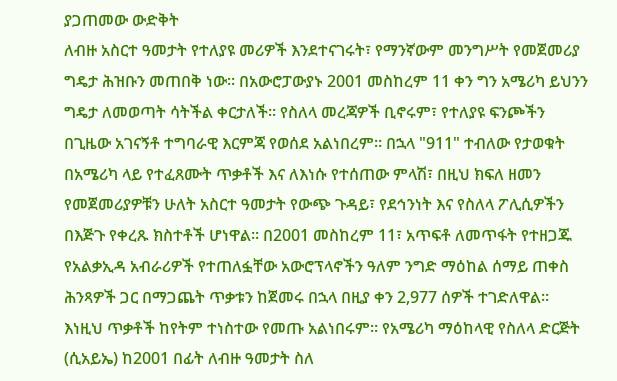ያጋጠመው ውድቅት
ለብዙ አስርተ ዓመታት የተለያዩ መሪዎች እንደተናገሩት፣ የማንኛውም መንግሥት የመጀመሪያ ግዴታ ሕዝቡን መጠበቅ ነው። በአውሮፓውያኑ 2001 መስከረም 11 ቀን ግን አሜሪካ ይህንን ግዴታ ለመወጣት ሳትችል ቀርታለች። የስለላ መረጃዎች ቢኖሩም፣ የተለያዩ ፍንጮችን በጊዜው አገናኝቶ ተግባራዊ እርምጃ የወሰደ አልነበረም። በኋላ "911" ተብለው የታወቁት በአሜሪካ ላይ የተፈጸሙት ጥቃቶች እና ለእነሱ የተሰጠው ምላሽ፣ በዚህ ክፍለ ዘመን የመጀመሪያዎቹን ሁለት አስርተ ዓመታት የውጭ ጉዳይ፣ የደኅንነት እና የስለላ ፖሊሲዎችን በእጅጉ የቀረጹ ክስተቶች ሆነዋል። በ2001 መስከረም 11፣ አጥፍቶ ለመጥፋት የተዘጋጁ የአልቃኢዳ አብራሪዎች የተጠለፏቸው አውሮፕላኖችን ዓለም ንግድ ማዕከል ሰማይ ጠቀስ ሕንጻዎች ጋር በማጋጨት ጥቃቱን ከጀመሩ በኋላ በዚያ ቀን 2,977 ሰዎች ተገድለዋል። እነዚህ ጥቃቶች ከየትም ተነስተው የመጡ አልነበሩም። የአሜሪካ ማዕከላዊ የስለላ ድርጅት (ሲአይኤ) ከ2001 በፊት ለብዙ ዓመታት ስለ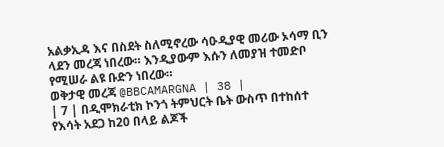አልቃኢዳ እና በስደት ስለሚኖረው ሳዑዲያዊ መሪው ኦሳማ ቢን ላደን መረጃ ነበረው። እንዲያውም እሱን ለመያዝ ተመድቦ የሚሠራ ልዩ ቡድን ነበረው።
ወቅታዊ መረጃ @BBCAMARGNA | 38 |
| 7 | በዲሞክራቲክ ኮንጎ ትምህርት ቤት ውስጥ በተከሰተ የእሳት አደጋ ከ20 በላይ ልጆች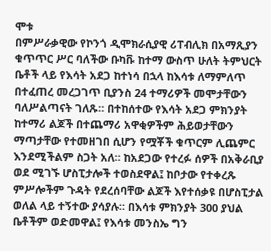ሞቱ
በምሥራቃዊው የኮንጎ ዲሞክራሲያዊ ሪፐብሊክ በአማጺያን ቁጥጥር ሥር ባለችው ቡካቩ ከተማ ውስጥ ሁለት ትምህርት ቤቶች ላይ የእሳት አደጋ ከተነሳ በኋላ ከእሳቱ ለማምለጥ በተፈጠረ መረጋገጥ ቢያንስ 24 ተማሪዎች መሞታቸውን ባለሥልጣናት ገለጹ። በተከሰተው የእሳት አደጋ ምክንያት ከተማሪ ልጆች በተጨማሪ አዋቂዎችም ሕይወታቸውን ማጣታቸው የተመዘገበ ሲሆን የሟቾች ቁጥርም ሊጨምር እንደሚችልም ስጋት አለ። ከአደጋው የተረፉ ሰዎች በአቅራቢያ ወደ ሚገኙ ሆስፒታሎች ተወስደዋል፤ ከቦታው የተቀረጹ ምሥሎችም ጉዳት የደረሰባቸው ልጆች እየተሰቃዩ በሆስፒታል ወለል ላይ ተኝተው ያሳያሉ። በእሳቱ ምክንያት 300 ያህል ቤቶችም ወድመዋል፤ የእሳቱ መንስኤ ግን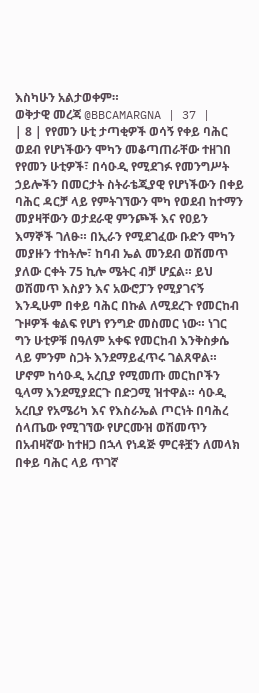እስካሁን አልታወቀም።
ወቅታዊ መረጃ @BBCAMARGNA | 37 |
| 8 | የየመን ሁቲ ታጣቂዎች ወሳኝ የቀይ ባሕር ወደብ የሆነችውን ሞካን መቆጣጠራቸው ተዘገበ
የየመን ሁቲዎች፣ በሳዑዲ የሚደገፉ የመንግሥት ኃይሎችን በመርታት ስትራቴጂያዊ የሆነችውን በቀይ ባሕር ዳርቻ ላይ የምትገኘውን ሞካ የወደብ ከተማን መያዛቸውን ወታደራዊ ምንጮች እና የዐይን እማኞች ገለፁ። በኢራን የሚደገፈው ቡድን ሞካን መያዙን ተከትሎ፣ ከባብ ኤል መንደብ ወሽመጥ ያለው ርቀት 75 ኪሎ ሜትር ብቻ ሆኗል። ይህ ወሽመጥ እስያን እና አውሮፓን የሚያገናኝ እንዲሁም በቀይ ባሕር በኩል ለሚደረጉ የመርከብ ጉዞዎች ቁልፍ የሆነ የንግድ መስመር ነው። ነገር ግን ሁቲዎቹ በዓለም አቀፍ የመርከብ እንቅስቃሴ ላይ ምንም ስጋት እንደማይፈጥሩ ገልጸዋል። ሆኖም ከሳዑዲ አረቢያ የሚመጡ መርከቦችን ዒላማ እንደሚያደርጉ በድጋሚ ዝተዋል። ሳዑዲ አረቢያ የአሜሪካ እና የእስራኤል ጦርነት በባሕረ ሰላጤው የሚገኘው የሆርሙዝ ወሽመጥን በአብዛኛው ከተዘጋ በኋላ የነዳጅ ምርቶቿን ለመላክ በቀይ ባሕር ላይ ጥገኛ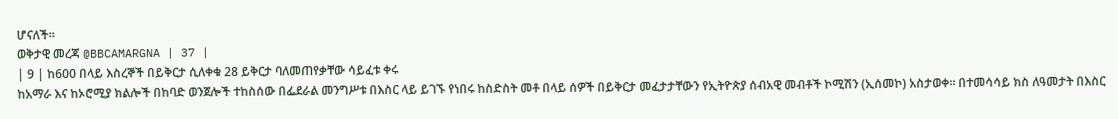ሆናለች።
ወቅታዊ መረጃ @BBCAMARGNA | 37 |
| 9 | ከ600 በላይ እስረኞች በይቅርታ ሲለቀቁ 28 ይቅርታ ባለመጠየቃቸው ሳይፈቱ ቀሩ
ከአማራ እና ከኦሮሚያ ክልሎች በከባድ ወንጀሎች ተከስሰው በፌደራል መንግሥቱ በእስር ላይ ይገኙ የነበሩ ከስድስት መቶ በላይ ሰዎች በይቅርታ መፈታታቸውን የኢትዮጵያ ሰብአዊ መብቶች ኮሚሽን (ኢሰመኮ) አስታወቀ። በተመሳሳይ ክስ ለዓመታት በእስር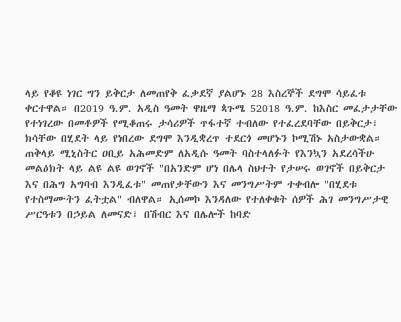ላይ የቆዩ ነገር ግን ይቅርታ ለመጠየቅ ፈቃደኛ ያልሆኑ 28 እስረኞች ደግሞ ሳይፈቱ ቀርተዋል። በ2019 ዓ.ም. አዲስ ዓመት ዋዜማ ጳጉሜ 52018 ዓ.ም. ከእስር መፈታታቸው የተነገረው በመቶዎች የሚቆጠሩ ታሳሪዎች ጥፋተኛ ተብለው የተፈረደባቸው በይቅርታ፣ ክሳቸው በሂደት ላይ የነበረው ደግሞ እንዲቋረጥ ተደርጎ መሆኑን ኮሚሽኑ አስታውቋል። ጠቅላይ ሚኒስትር ዐቢይ አሕመድም ለአዲሱ ዓመት ባስተላለፉት የእንኳን አደረሳችሁ መልዕክት ላይ ልዩ ልዩ ወገኖች "በአንድም ሆነ በሌላ ስህተት የታሠሩ ወገኖች በይቅርታ እና በሕግ አግባብ እንዲፈቱ" መጠየቃቸውን እና መንግሥትም ተቀብሎ "በሂደቱ የተስማሙትን ፈትቷል" ብለዋል። ኢሰመኮ እንዳለው የተለቀቁት ሰዎች ሕገ መንግሥታዊ ሥርዓቱን በኃይል ለመናድ፣ በሽብር እና በሌሎች ከባድ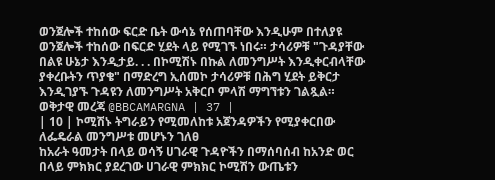ወንጀሎች ተከሰው ፍርድ ቤት ውሳኔ የሰጠባቸው እንዲሁም በተለያዩ ወንጀሎች ተከሰው በፍርድ ሂደት ላይ የሚገኙ ነበሩ። ታሳሪዎቹ "ጉዳያቸው በልዩ ሁኔታ እንዲታይ. . . በኮሚሽኑ በኩል ለመንግሥት እንዲቀርብላቸው ያቀረቡትን ጥያቄ" በማድረግ ኢሰመኮ ታሳሪዎቹ በሕግ ሂደት ይቅርታ እንዲገያኙ ጉዳዩን ለመንግሥት አቅርቦ ምላሽ ማግኘቱን ገልጿል።
ወቅታዊ መረጃ @BBCAMARGNA | 37 |
| 10 | ኮሚሽኑ ትግራይን የሚመለከቱ አጀንዳዎችን የሚያቀርበው ለፌዴራል መንግሥቱ መሆኑን ገለፀ
ከአራት ዓመታት በላይ ወሳኝ ሀገራዊ ጉዳዮችን በማሰባሰብ ከአንድ ወር በላይ ምክክር ያደረገው ሀገራዊ ምክክር ኮሚሽን ውጤቱን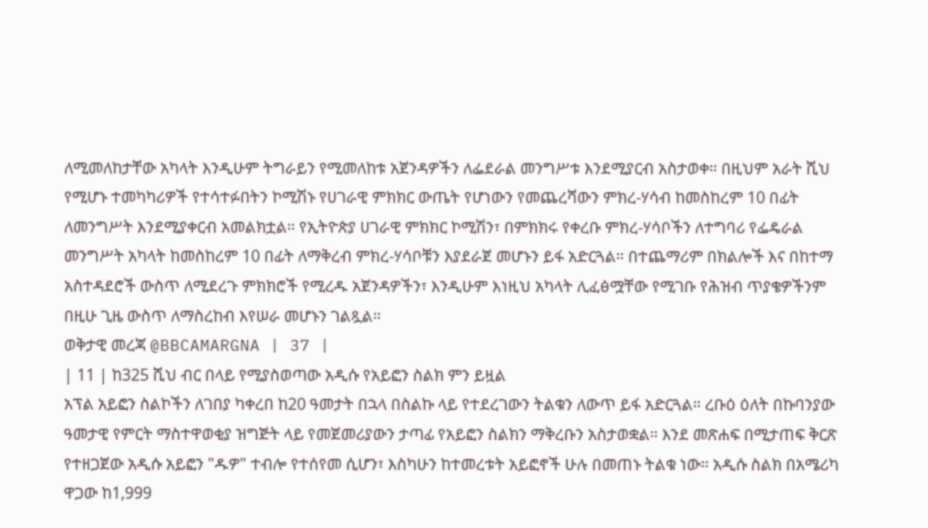ለሚመለከታቸው አካላት እንዲሁም ትግራይን የሚመለከቱ አጀንዳዎችን ለፌደራል መንግሥቱ እንደሚያርብ አስታወቀ። በዚህም አራት ሺህ የሚሆኑ ተመካካሪዎች የተሳተፉበትን ኮሚሽኑ የሀገራዊ ምክክር ውጤት የሆነውን የመጨረሻውን ምክረ-ሃሳብ ከመስከረም 10 በፊት ለመንግሥት እንደሚያቀርብ አመልክቷል። የኢትዮጵያ ሀገራዊ ምክክር ኮሚሽን፣ በምክክሩ የቀረቡ ምክረ-ሃሳቦችን ለተግባሪ የፌዴራል መንግሥት አካላት ከመስከረም 10 በፊት ለማቅረብ ምክረ-ሃሳቦቹን እያደራጀ መሆኑን ይፋ አድርጓል። በተጨማሪም በክልሎች እና በከተማ አስተዳደሮች ውስጥ ለሚደረጉ ምክክሮች የሚረዱ አጀንዳዎችን፣ እንዲሁም እነዚህ አካላት ሊፈፅሟቸው የሚገቡ የሕዝብ ጥያቄዎችንም በዚሁ ጊዜ ውስጥ ለማስረከብ እየሠራ መሆኑን ገልጿል።
ወቅታዊ መረጃ @BBCAMARGNA | 37 |
| 11 | ከ325 ሺህ ብር በላይ የሚያስወጣው አዲሱ የአይፎን ስልክ ምን ይዟል
አፕል አይፎን ስልኮችን ለገበያ ካቀረበ ከ20 ዓመታት በኋላ በስልኩ ላይ የተደረገውን ትልቁን ለውጥ ይፋ አድርጓል። ረቡዕ ዕለት በኩባንያው ዓመታዊ የምርት ማስተዋወቂያ ዝግጅት ላይ የመጀመሪያውን ታጣፊ የአይፎን ስልክን ማቅረቡን አስታወቋል። እንደ መጽሐፍ በሚታጠፍ ቅርጽ የተዘጋጀው አዲሱ አይፎን "ዱዎ" ተብሎ የተሰየመ ሲሆን፣ እስካሁን ከተመረቱት አይፎኖች ሁሉ በመጠኑ ትልቁ ነው። አዲሱ ስልክ በአሜሪካ ዋጋው ከ1,999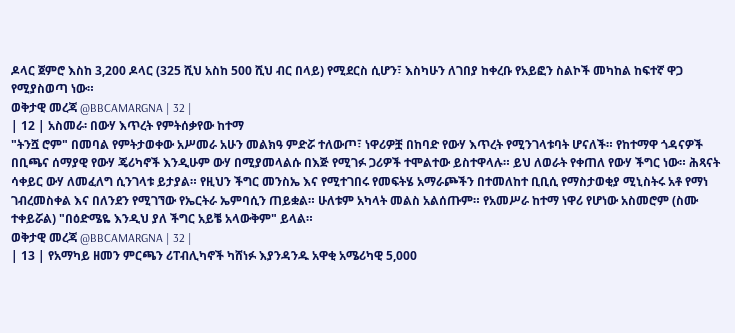ዶላር ጀምሮ እስከ 3,200 ዶላር (325 ሺህ አስከ 500 ሺህ ብር በላይ) የሚደርስ ሲሆን፣ እስካሁን ለገበያ ከቀረቡ የአይፎን ስልኮች መካከል ከፍተኛ ዋጋ የሚያስወጣ ነው።
ወቅታዊ መረጃ @BBCAMARGNA | 32 |
| 12 | አስመራ፡ በውሃ እጥረት የምትሰቃየው ከተማ
"ትንሿ ሮም" በመባል የምትታወቀው አሥመራ አሁን መልክዓ ምድሯ ተለውጦ፣ ነዋሪዎቿ በከባድ የውሃ እጥረት የሚንገላቱባት ሆናለች። የከተማዋ ጎዳናዎች በቢጫና ሰማያዊ የውሃ ጄሪካኖች እንዲሁም ውሃ በሚያመላልሱ በእጅ የሚገፉ ጋሪዎች ተሞልተው ይስተዋላሉ። ይህ ለወራት የቀጠለ የውሃ ችግር ነው። ሕጻናት ሳቀይር ውሃ ለመፈለግ ሲንገላቱ ይታያል። የዚህን ችግር መንስኤ እና የሚተገበሩ የመፍትሄ አማራጮችን በተመለከተ ቢቢሲ የማስታወቂያ ሚኒስትሩ አቶ የማነ ገብረመስቀል እና በለንደን የሚገኘው የኤርትራ ኤምባሲን ጠይቋል። ሁለቱም አካላት መልስ አልሰጡም። የአመሥራ ከተማ ነዋሪ የሆነው አስመሮም (ስሙ ተቀይሯል) "በዕድሜዬ እንዲህ ያለ ችግር አይቼ አላውቅም" ይላል።
ወቅታዊ መረጃ @BBCAMARGNA | 32 |
| 13 | የአማካይ ዘመን ምርጫን ሪፐብሊካኖች ካሸነፉ እያንዳንዱ አዋቂ አሜሪካዊ 5,000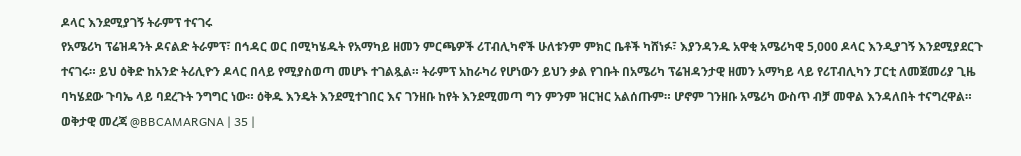ዶላር እንደሚያገኝ ትራምፕ ተናገሩ
የአሜሪካ ፕሬዝዳንት ዶናልድ ትራምፕ፣ በኅዳር ወር በሚካሄዱት የአማካይ ዘመን ምርጫዎች ሪፐብሊካኖች ሁለቱንም ምክር ቤቶች ካሸነፉ፣ እያንዳንዱ አዋቂ አሜሪካዊ 5,000 ዶላር እንዲያገኝ እንደሚያደርጉ ተናገሩ። ይህ ዕቅድ ከአንድ ትሪሊዮን ዶላር በላይ የሚያስወጣ መሆኑ ተገልጿል። ትራምፕ አከራካሪ የሆነውን ይህን ቃል የገቡት በአሜሪካ ፕሬዝዳንታዊ ዘመን አማካይ ላይ የሪፐብሊካን ፓርቲ ለመጀመሪያ ጊዜ ባካሄደው ጉባኤ ላይ ባደረጉት ንግግር ነው። ዕቅዱ እንዴት እንደሚተገበር እና ገንዘቡ ከየት እንደሚመጣ ግን ምንም ዝርዝር አልሰጡም። ሆኖም ገንዘቡ አሜሪካ ውስጥ ብቻ መዋል እንዳለበት ተናግረዋል።
ወቅታዊ መረጃ @BBCAMARGNA | 35 |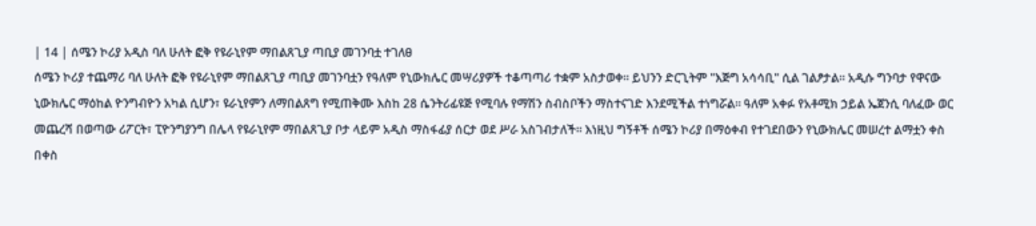| 14 | ሰሜን ኮሪያ አዲስ ባለ ሁለት ፎቅ የዩራኒየም ማበልጸጊያ ጣቢያ መገንባቷ ተገለፀ
ሰሜን ኮሪያ ተጨማሪ ባለ ሁለት ፎቅ የዩራኒየም ማበልጸጊያ ጣቢያ መገንባቷን የዓለም የኒውክሌር መሣሪያዎች ተቆጣጣሪ ተቋም አስታወቀ። ይህንን ድርጊትም "እጅግ አሳሳቢ" ሲል ገልፆታል። አዲሱ ግንባታ የዋናው ኒውክሌር ማዕከል ዮንግብዮን አካል ሲሆን፣ ዩራኒየምን ለማበልጸግ የሚጠቅሙ እስከ 28 ሴንትሪፊዩጅ የሚባሉ የማሽን ስብስቦችን ማስተናገድ እንደሚችል ተነግሯል። ዓለም አቀፉ የአቶሚክ ኃይል ኤጀንሲ ባለፈው ወር መጨረሻ በወጣው ሪፖርት፣ ፒዮንግያንግ በሌላ የዩራኒየም ማበልጸጊያ ቦታ ላይም አዲስ ማስፋፊያ ሰርታ ወደ ሥራ አስገብታለች። እነዚህ ግኝቶች ሰሜን ኮሪያ በማዕቀብ የተገደበውን የኒውክሌር መሠረተ ልማቷን ቀስ በቀስ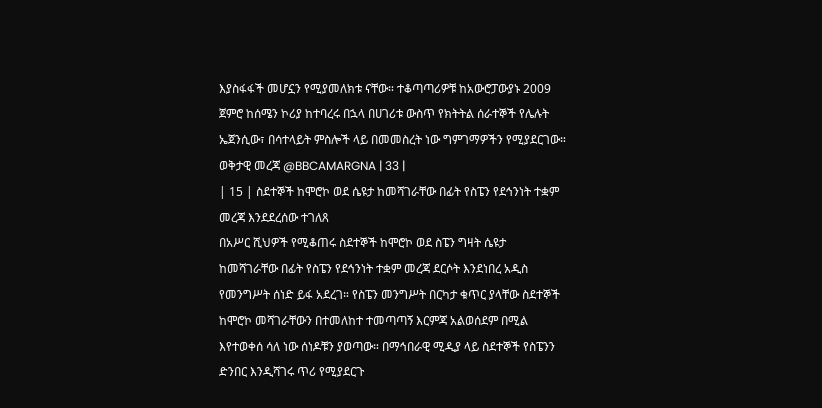እያስፋፋች መሆኗን የሚያመለክቱ ናቸው። ተቆጣጣሪዎቹ ከአውሮፓውያኑ 2009 ጀምሮ ከሰሜን ኮሪያ ከተባረሩ በኋላ በሀገሪቱ ውስጥ የክትትል ሰራተኞች የሌሉት ኤጀንሲው፣ በሳተላይት ምስሎች ላይ በመመስረት ነው ግምገማዎችን የሚያደርገው።
ወቅታዊ መረጃ @BBCAMARGNA | 33 |
| 15 | ስደተኞች ከሞሮኮ ወደ ሴዩታ ከመሻገራቸው በፊት የስፔን የደኅንነት ተቋም መረጃ እንደደረሰው ተገለጸ
በአሥር ሺህዎች የሚቆጠሩ ስደተኞች ከሞሮኮ ወደ ስፔን ግዛት ሴዩታ ከመሻገራቸው በፊት የስፔን የደኅንነት ተቋም መረጃ ደርሶት እንደነበረ አዲስ የመንግሥት ሰነድ ይፋ አደረገ። የስፔን መንግሥት በርካታ ቁጥር ያላቸው ስደተኞች ከሞሮኮ መሻገራቸውን በተመለከተ ተመጣጣኝ እርምጃ አልወሰደም በሚል እየተወቀሰ ሳለ ነው ሰነዶቹን ያወጣው። በማኅበራዊ ሚዲያ ላይ ስደተኞች የስፔንን ድንበር እንዲሻገሩ ጥሪ የሚያደርጉ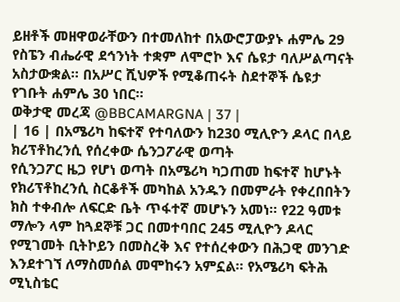ይዘቶች መዘዋወራቸውን በተመለከተ በአውሮፓውያኑ ሐምሌ 29 የስፔን ብሔራዊ ደኅንነት ተቋም ለሞሮኮ እና ሴዩታ ባለሥልጣናት አስታውቋል። በአሥር ሺህዎች የሚቆጠሩት ስደተኞች ሴዩታ የገቡት ሐምሌ 30 ነበር።
ወቅታዊ መረጃ @BBCAMARGNA | 37 |
| 16 | በአሜሪካ ከፍተኛ የተባለውን ከ230 ሚሊዮን ዶላር በላይ ክሪፕቶከረንሲ የሰረቀው ሴንጋፖራዊ ወጣት
የሲንጋፖር ዜጋ የሆነ ወጣት በአሜሪካ ካጋጠመ ከፍተኛ ከሆኑት የክሪፕቶከረንሲ ስርቆቶች መካከል አንዱን በመምራት የቀረበበትን ክስ ተቀብሎ ለፍርድ ቤት ጥፋተኛ መሆኑን አመነ። የ22 ዓመቱ ማሎን ላም ከጓደኞቹ ጋር በመተባበር 245 ሚሊዮን ዶላር የሚገመት ቢትኮይን በመስረቅ እና የተሰረቀውን በሕጋዊ መንገድ እንደተገኘ ለማስመሰል መሞከሩን አምኗል። የአሜሪካ ፍትሕ ሚኒስቴር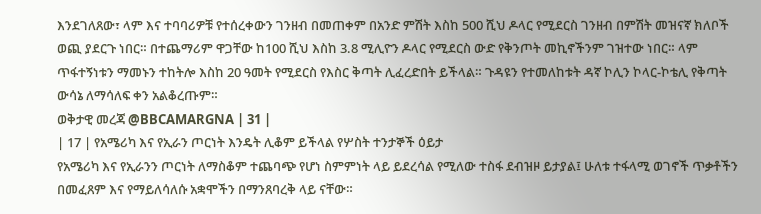እንደገለጸው፣ ላም እና ተባባሪዎቹ የተሰረቀውን ገንዘብ በመጠቀም በአንድ ምሽት እስከ 500 ሺህ ዶላር የሚደርስ ገንዘብ በምሽት መዝናኛ ክለቦች ወጪ ያደርጉ ነበር። በተጨማሪም ዋጋቸው ከ100 ሺህ እስከ 3.8 ሚሊዮን ዶላር የሚደርስ ውድ የቅንጦት መኪኖችንም ገዝተው ነበር። ላም ጥፋተኝነቱን ማመኑን ተከትሎ እስከ 20 ዓመት የሚደርስ የእስር ቅጣት ሊፈረድበት ይችላል። ጉዳዩን የተመለከቱት ዳኛ ኮሊን ኮላር-ኮቴሊ የቅጣት ውሳኔ ለማሳለፍ ቀን አልቆረጡም።
ወቅታዊ መረጃ @BBCAMARGNA | 31 |
| 17 | የአሜሪካ እና የኢራን ጦርነት እንዴት ሊቆም ይችላል የሦስት ተንታኞች ዕይታ
የአሜሪካ እና የኢራንን ጦርነት ለማስቆም ተጨባጭ የሆነ ስምምነት ላይ ይደረሳል የሚለው ተስፋ ደብዝዞ ይታያል፤ ሁለቱ ተፋላሚ ወገኖች ጥቃቶችን በመፈጸም እና የማይለሳለሱ አቋሞችን በማንጸባረቅ ላይ ናቸው።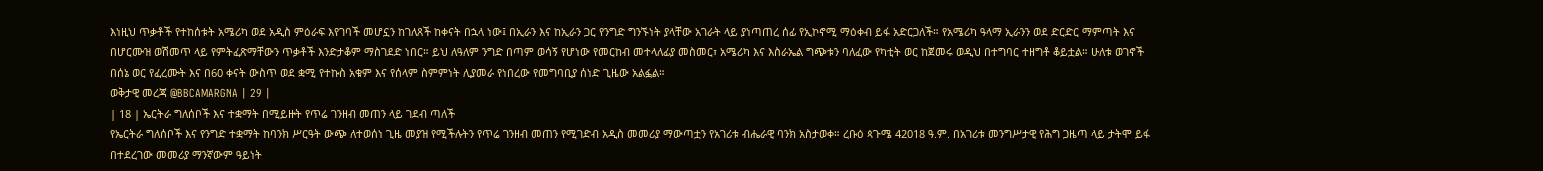እነዚህ ጥቃቶች የተከሰቱት አሜሪካ ወደ አዲስ ምዕራፍ እየገባች መሆኗን ከገለጸች ከቀናት በኋላ ነው፤ በኢራን እና ከኢራን ጋር የንግድ ግንኙነት ያላቸው አገራት ላይ ያነጣጠረ ሰፊ የኢኮኖሚ ማዕቀብ ይፋ አድርጋለች። የአሜሪካ ዓላማ ኢራንን ወደ ድርድር ማምጣት እና በሆርሙዝ ወሽመጥ ላይ የምትፈጽማቸውን ጥቃቶች እንድታቆም ማስገደድ ነበር። ይህ ለዓለም ንግድ በጣም ወሳኝ የሆነው የመርከብ መተላለፊያ መስመር፣ አሜሪካ እና እስራኤል ግጭቱን ባለፈው የካቲት ወር ከጀመሩ ወዲህ በተግባር ተዘግቶ ቆይቷል። ሁለቱ ወገኖች በሰኔ ወር የፈረሙት እና በ60 ቀናት ውስጥ ወደ ቋሚ የተኩስ አቁም እና የሰላም ስምምነት ሊያመራ የነበረው የመግባቢያ ሰነድ ጊዜው አልፏል።
ወቅታዊ መረጃ @BBCAMARGNA | 29 |
| 18 | ኤርትራ ግለሰቦች እና ተቋማት በሚይዙት የጥሬ ገንዘብ መጠን ላይ ገደብ ጣለች
የኤርትራ ግለሰቦች እና የንግድ ተቋማት ከባንክ ሥርዓት ውጭ ለተወሰነ ጊዜ መያዝ የሚችሉትን የጥሬ ገንዘብ መጠን የሚገድብ አዲስ መመሪያ ማውጣቷን የአገሪቱ ብሔራዊ ባንክ አስታወቀ። ረቡዕ ጳጉሜ 42018 ዓ.ም. በአገሪቱ መንግሥታዊ የሕግ ጋዜጣ ላይ ታትሞ ይፋ በተደረገው መመሪያ ማንኛውም ዓይነት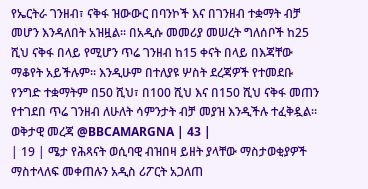የኤርትራ ገንዘብ፣ ናቅፋ ዝውውር በባንኮች እና በገንዘብ ተቋማት ብቻ መሆን እንዳለበት አዝዟል። በአዲሱ መመሪያ መሠረት ግለሰቦች ከ25 ሺህ ናቅፋ በላይ የሚሆን ጥሬ ገንዘብ ከ15 ቀናት በላይ በእጃቸው ማቆየት አይችሉም። እንዲሁም በተለያዩ ሦስት ደረጃዎች የተመደቡ የንግድ ተቋማትም በ50 ሺህ፣ በ100 ሺህ እና በ150 ሺህ ናቅፋ መጠን የተገደበ ጥሬ ገንዘብ ለሁለት ሳምንታት ብቻ መያዝ እንዲችሉ ተፈቅዷል።
ወቅታዊ መረጃ @BBCAMARGNA | 43 |
| 19 | ሜታ የሕጻናት ወሲባዊ ብዝበዛ ይዘት ያላቸው ማስታወቂያዎች ማስተላለፍ መቀጠሉን አዲስ ሪፖርት አጋለጠ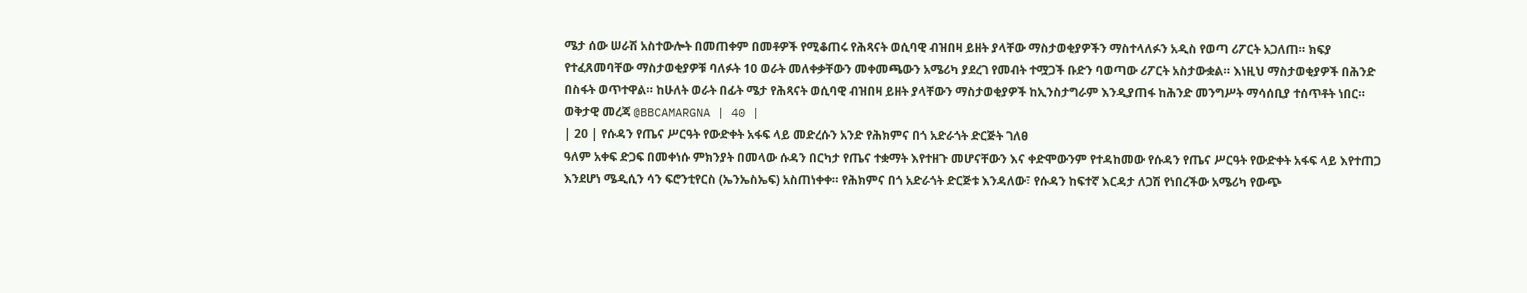ሜታ ሰው ሠራሽ አስተውሎት በመጠቀም በመቶዎች የሚቆጠሩ የሕጻናት ወሲባዊ ብዝበዛ ይዘት ያላቸው ማስታወቂያዎችን ማስተላለፉን አዲስ የወጣ ሪፖርት አጋለጠ። ክፍያ የተፈጸመባቸው ማስታወቂያዎቹ ባለፉት 10 ወራት መለቀቃቸውን መቀመጫውን አሜሪካ ያደረገ የመብት ተሟጋች ቡድን ባወጣው ሪፖርት አስታውቋል። እነዚህ ማስታወቂያዎች በሕንድ በስፋት ወጥተዋል። ከሁለት ወራት በፊት ሜታ የሕጻናት ወሲባዊ ብዝበዛ ይዘት ያላቸውን ማስታወቂያዎች ከኢንስታግራም እንዲያጠፋ ከሕንድ መንግሥት ማሳሰቢያ ተሰጥቶት ነበር።
ወቅታዊ መረጃ @BBCAMARGNA | 40 |
| 20 | የሱዳን የጤና ሥርዓት የውድቀት አፋፍ ላይ መድረሱን አንድ የሕክምና በጎ አድራጎት ድርጅት ገለፀ
ዓለም አቀፍ ድጋፍ በመቀነሱ ምክንያት በመላው ሱዳን በርካታ የጤና ተቋማት እየተዘጉ መሆናቸውን እና ቀድሞውንም የተዳከመው የሱዳን የጤና ሥርዓት የውድቀት አፋፍ ላይ እየተጠጋ እንደሆነ ሜዲሲን ሳን ፍሮንቲየርስ (ኤንኤስኤፍ) አስጠነቀቀ። የሕክምና በጎ አድራጎት ድርጅቱ እንዳለው፣ የሱዳን ከፍተኛ እርዳታ ለጋሽ የነበረችው አሜሪካ የውጭ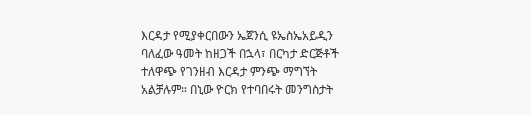እርዳታ የሚያቀርበውን ኤጀንሲ ዩኤስኤአይዲን ባለፈው ዓመት ከዘጋች በኋላ፣ በርካታ ድርጅቶች ተለዋጭ የገንዘብ እርዳታ ምንጭ ማግኘት አልቻሉም። በኒው ዮርክ የተባበሩት መንግስታት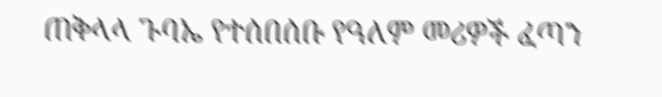ጠቅላላ ጉባኤ የተሰበሰቡ የዓለም መሪዎች ፈጣን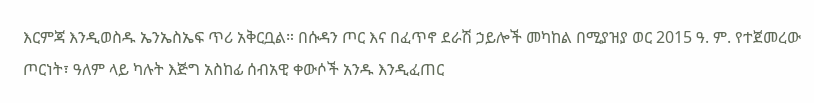እርምጃ እንዲወስዱ ኤንኤስኤፍ ጥሪ አቅርቧል። በሱዳን ጦር እና በፈጥኖ ደራሽ ኃይሎች መካከል በሚያዝያ ወር 2015 ዓ. ም. የተጀመረው ጦርነት፣ ዓለም ላይ ካሉት እጅግ አስከፊ ሰብአዊ ቀውሶች አንዱ እንዲፈጠር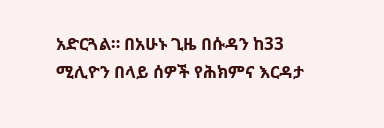አድርጓል። በአሁኑ ጊዜ በሱዳን ከ33 ሚሊዮን በላይ ሰዎች የሕክምና እርዳታ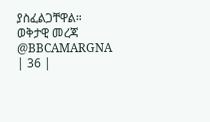ያስፈልጋቸዋል።
ወቅታዊ መረጃ @BBCAMARGNA | 36 |